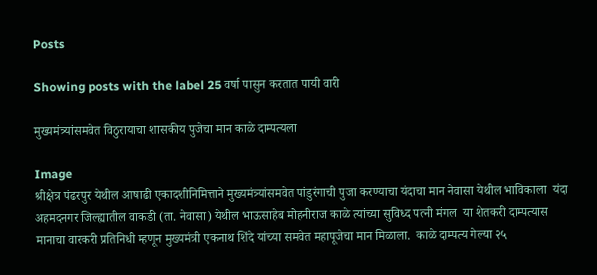Posts

Showing posts with the label 25 वर्षा पासुन करतात पायी वारी

मुख्यमंत्र्यांसमवेत विठुरायाचा शासकीय पुजेचा मान काळे दाम्पत्यला

Image
श्रीक्षेत्र पंढरपुर येथील आषाढी एकादशीनिमित्ताने मुख्यमंत्र्यांसमवेत पांडुरंगाची पुजा करण्याचा यंदाचा मान नेवासा येथील भाविकाला  यंदा अहमदनगर जिल्ह्यातील वाकडी (ता. नेवासा) येथील भाऊसाहेब मोहनीराज काळे त्यांच्या सुविध्द पत्नी मंगल  या शेतकरी दाम्पत्यास मानाचा वारकरी प्रतिनिधी म्हणून मुख्यमंत्री एकनाथ शिंदे यांच्या समवेत महापूजेचा मान मिळाला.  काळे दाम्पत्य गेल्या २५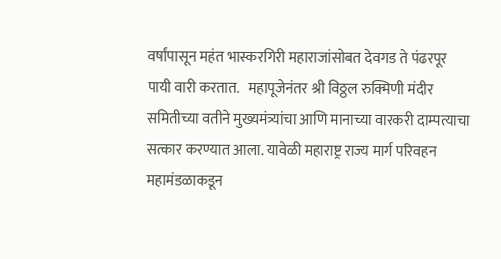वर्षांपासून महंत भास्करगिरी महाराजांसोबत देवगड ते पंढरपूर पायी वारी करतात.   महापूजेनंतर श्री विठ्ठल रुक्मिणी मंदीर समितीच्या वतीने मुख्यमंत्र्यांचा आणि मानाच्या वारकरी दाम्पत्याचा सत्कार करण्यात आला. यावेळी महाराष्ट्र राज्य मार्ग परिवहन महामंडळाकडून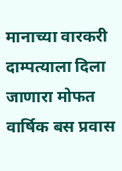मानाच्या वारकरी दाम्पत्याला दिला जाणारा मोफत वार्षिक बस प्रवास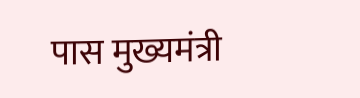पास मुख्यमंत्री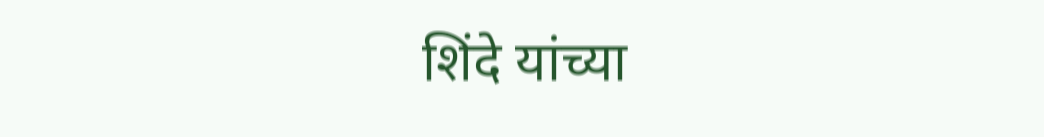शिंदे यांच्या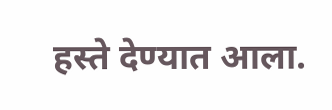हस्ते देण्यात आला.